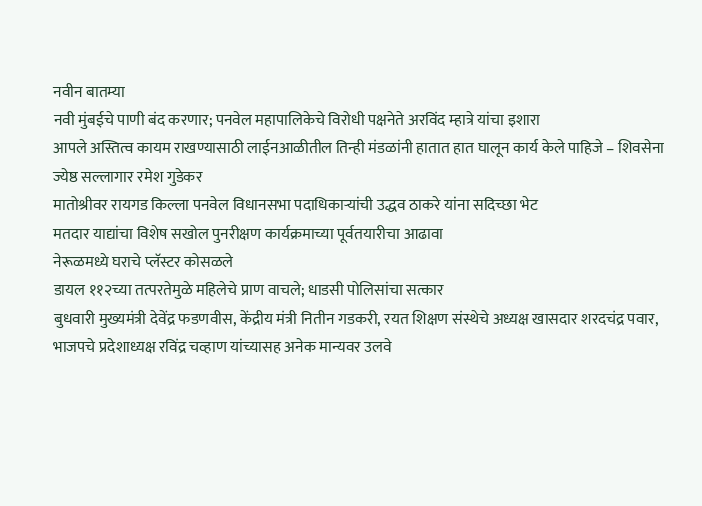नवीन बातम्या
नवी मुंबईचे पाणी बंद करणार; पनवेल महापालिकेचे विरोधी पक्षनेते अरविंद म्हात्रे यांचा इशारा
आपले अस्तित्व कायम राखण्यासाठी लाईनआळीतील तिन्ही मंडळांनी हातात हात घालून कार्य केले पाहिजे – शिवसेना ज्येष्ठ सल्लागार रमेश गुडेकर
मातोश्रीवर रायगड किल्ला पनवेल विधानसभा पदाधिकाऱ्यांची उद्धव ठाकरे यांना सदिच्छा भेट
मतदार याद्यांचा विशेष सखोल पुनरीक्षण कार्यक्रमाच्या पूर्वतयारीचा आढावा
नेरूळमध्ये घराचे प्लॅस्टर कोसळले
डायल ११२च्या तत्परतेमुळे महिलेचे प्राण वाचले; धाडसी पोलिसांचा सत्कार
बुधवारी मुख्यमंत्री देवेंद्र फडणवीस, केंद्रीय मंत्री नितीन गडकरी, रयत शिक्षण संस्थेचे अध्यक्ष खासदार शरदचंद्र पवार, भाजपचे प्रदेशाध्यक्ष रविंद्र चव्हाण यांच्यासह अनेक मान्यवर उलवे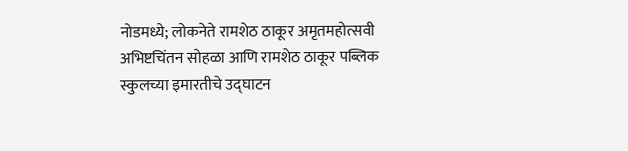नोडमध्ये; लोकनेते रामशेठ ठाकूर अमृतमहोत्सवी अभिष्टचिंतन सोहळा आणि रामशेठ ठाकूर पब्लिक स्कुलच्या इमारतीचे उद्घाटन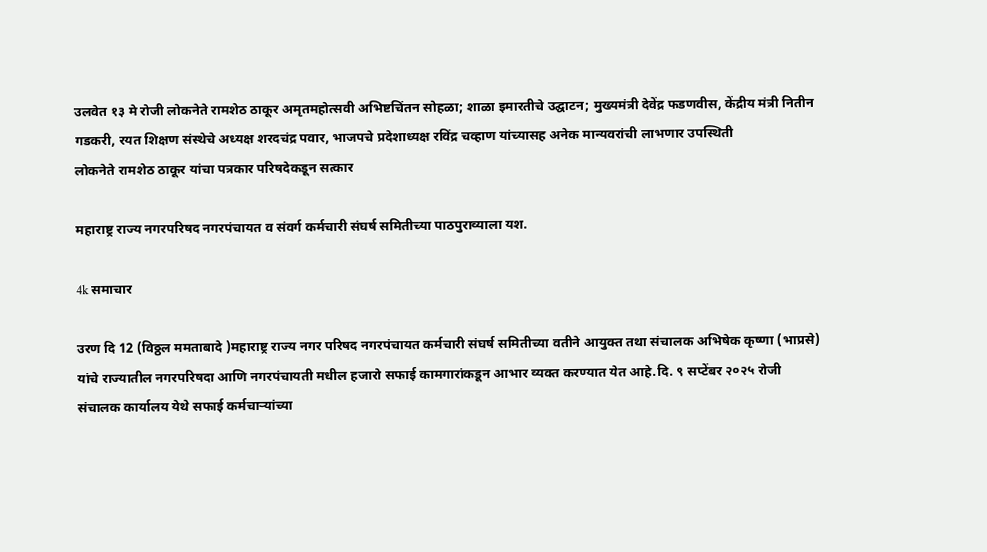उलवेत १३ मे रोजी लोकनेते रामशेठ ठाकूर अमृतमहोत्सवी अभिष्टचिंतन सोहळा; शाळा इमारतीचे उद्घाटन; मुख्यमंत्री देवेंद्र फडणवीस, केंद्रीय मंत्री नितीन गडकरी, रयत शिक्षण संस्थेचे अध्यक्ष शरदचंद्र पवार, भाजपचे प्रदेशाध्यक्ष रविंद्र चव्हाण यांच्यासह अनेक मान्यवरांची लाभणार उपस्थिती
लोकनेते रामशेठ ठाकूर यांचा पत्रकार परिषदेकडून सत्कार

महाराष्ट्र राज्य नगरपरिषद नगरपंचायत व संवर्ग कर्मचारी संघर्ष समितीच्या पाठपुराव्याला यश.

4k समाचार

उरण दि 12 (विठ्ठल ममताबादे )महाराष्ट्र राज्य नगर परिषद नगरपंचायत कर्मचारी संघर्ष समितीच्या वतीने आयुक्त तथा संचालक अभिषेक कृष्णा (भाप्रसे) यांचे राज्यातील नगरपरिषदा आणि नगरपंचायती मधील हजारो सफाई कामगारांकडून आभार व्यक्त करण्यात येत आहे.दि. ९ सप्टेंबर २०२५ रोजी संचालक कार्यालय येथे सफाई कर्मचाऱ्यांच्या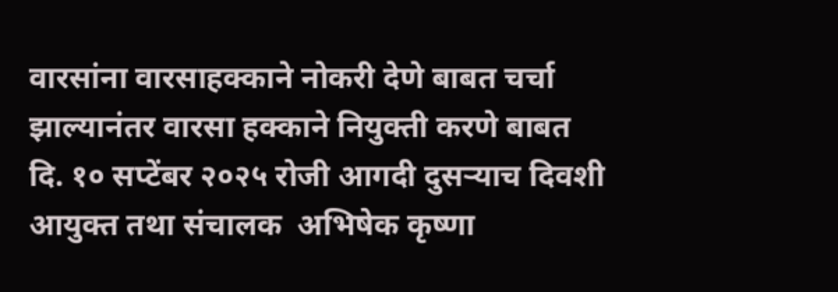वारसांना वारसाहक्काने नोकरी देणे बाबत चर्चा झाल्यानंतर वारसा हक्काने नियुक्ती करणे बाबत दि. १० सप्टेंबर २०२५ रोजी आगदी दुसऱ्याच दिवशी  आयुक्त तथा संचालक  अभिषेक कृष्णा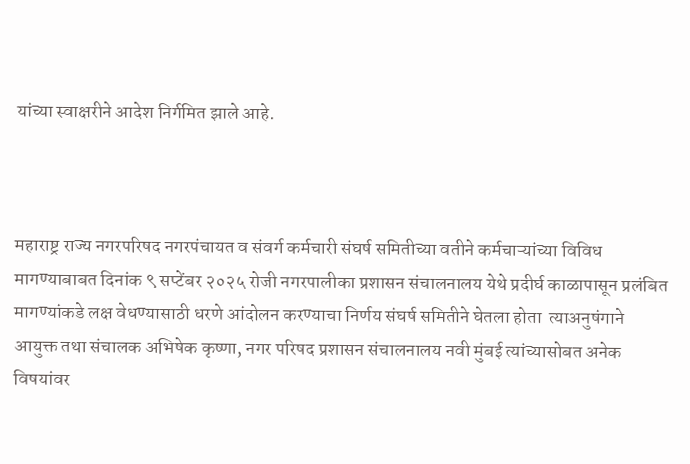यांच्या स्वाक्षरीने आदेश निर्गमित झाले आहे.



महाराष्ट्र राज्य नगरपरिषद नगरपंचायत व संवर्ग कर्मचारी संघर्ष समितीच्या वतीने कर्मचाऱ्यांच्या विविध मागण्याबाबत दिनांक ९ सप्टेंबर २०२५ रोजी नगरपालीका प्रशासन संचालनालय येथे प्रदीर्घ काळापासून प्रलंबित मागण्यांकडे लक्ष वेधण्यासाठी धरणे आंदोलन करण्याचा निर्णय संघर्ष समितीने घेतला होता  त्याअनुषंगाने आयुक्त तथा संचालक अभिषेक कृष्णा, नगर परिषद प्रशासन संचालनालय नवी मुंबई त्यांच्यासोबत अनेक विषयांवर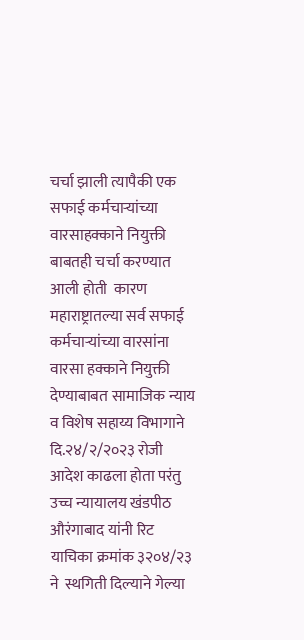चर्चा झाली त्यापैकी एक सफाई कर्मचाऱ्यांच्या वारसाहक्काने नियुक्ती बाबतही चर्चा करण्यात आली होती  कारण महाराष्ट्रातल्या सर्व सफाई कर्मचाऱ्यांच्या वारसांना वारसा हक्काने नियुक्ती देण्याबाबत सामाजिक न्याय व विशेष सहाय्य विभागाने दि.२४/२/२०२३ रोजी आदेश काढला होता परंतु उच्च न्यायालय खंडपीठ औरंगाबाद यांनी रिट याचिका क्रमांक ३२०४/२३ ने  स्थगिती दिल्याने गेल्या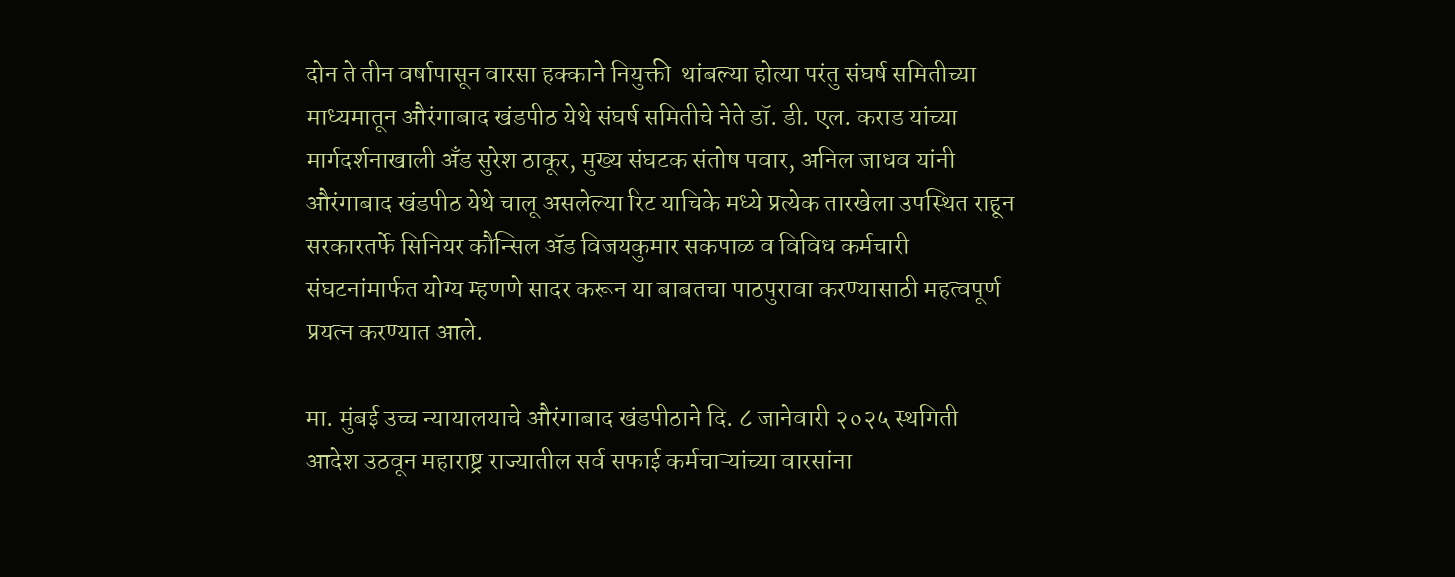दोन ते तीन वर्षापासून वारसा हक्काने नियुक्ती  थांबल्या होत्या परंतु संघर्ष समितीच्या माध्यमातून औरंगाबाद खंडपीठ येथे संघर्ष समितीचे नेते डॉ. डी. एल. कराड यांच्या मार्गदर्शनाखाली अँड सुरेश ठाकूर, मुख्य संघटक संतोष पवार, अनिल जाधव यांनी औरंगाबाद खंडपीठ येथे चालू असलेल्या रिट याचिके मध्ये प्रत्येक तारखेला उपस्थित राहून सरकारतर्फे सिनियर कौन्सिल ॲड विजयकुमार सकपाळ व विविध कर्मचारी संघटनांमार्फत योग्य म्हणणे सादर करून या बाबतचा पाठपुरावा करण्यासाठी महत्वपूर्ण प्रयत्न करण्यात आले.

मा. मुंबई उच्च न्यायालयाचे औरंगाबाद खंडपीठाने दि. ८ जानेवारी २०२५ स्थगिती आदेश उठवून महाराष्ट्र राज्यातील सर्व सफाई कर्मचाऱ्यांच्या वारसांना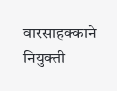वारसाहक्काने नियुक्ती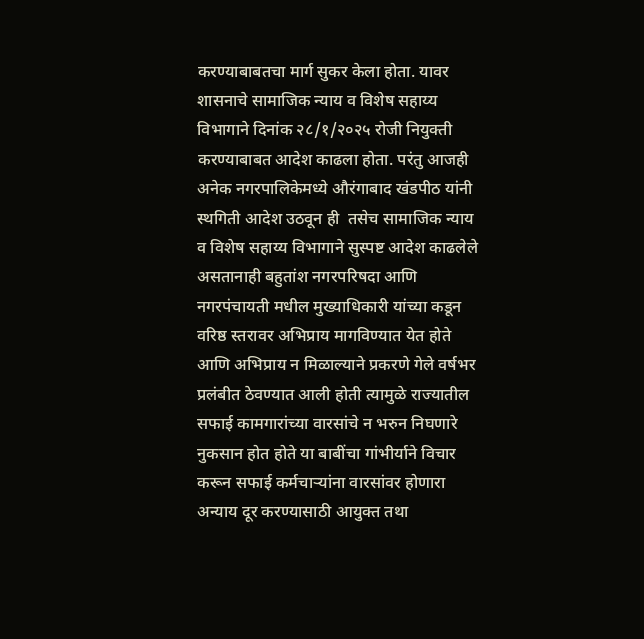करण्याबाबतचा मार्ग सुकर केला होता. यावर शासनाचे सामाजिक न्याय व विशेष सहाय्य विभागाने दिनांक २८/१/२०२५ रोजी नियुक्ती करण्याबाबत आदेश काढला होता. परंतु आजही अनेक नगरपालिकेमध्ये औरंगाबाद खंडपीठ यांनी स्थगिती आदेश उठवून ही  तसेच सामाजिक न्याय व विशेष सहाय्य विभागाने सुस्पष्ट आदेश काढलेले असतानाही बहुतांश नगरपरिषदा आणि नगरपंचायती मधील मुख्याधिकारी यांच्या कडून वरिष्ठ स्तरावर अभिप्राय मागविण्यात येत होते आणि अभिप्राय न मिळाल्याने प्रकरणे गेले वर्षभर प्रलंबीत ठेवण्यात आली होती त्यामुळे राज्यातील सफाई कामगारांच्या वारसांचे न भरुन निघणारे नुकसान होत होते या बाबींचा गांभीर्याने विचार करून सफाई कर्मचाऱ्यांना वारसांवर होणारा अन्याय दूर करण्यासाठी आयुक्त तथा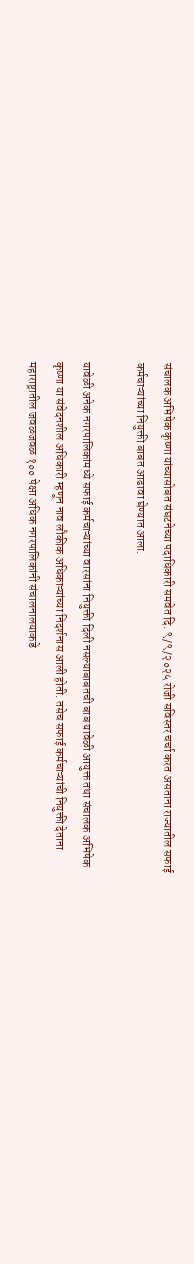संचालक अभिषेक कृष्णा यांच्यासोबत संघटनेच्या पदाधिकारी समवेत दि. ९/९/२०२५ रोजी सविस्तर चर्चा करत असताना राज्यातील सफाई कर्मचाऱ्यांच्या नियुक्ती बाबत आढावा घेण्यात आला.

यावेळी अनेक नगरपालिकांमध्ये सफाई कर्मचाऱ्यांच्या वारसांना नियुक्ती दिली नसल्याबाबतची बाब यावेळी आयुक्त तथा संचालक अभिषेक कृष्णा या संवेदनशील अधिकारी म्हणून नाव लौकीक अधिकाऱ्यांच्या निदर्शनास आली होती. तसेच सफाई कर्मचाऱ्यांची नियुक्ती देताना महाराष्ट्रातील जवळजवळ १०० पेक्षा अधिक नगरपालिकांनी संचालनालयाकडे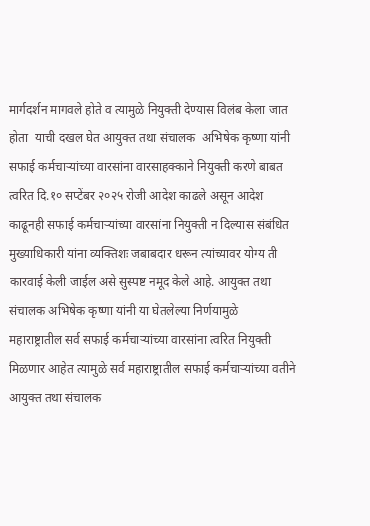मार्गदर्शन मागवले होते व त्यामुळे नियुक्ती देण्यास विलंब केला जात होता  याची दखल घेत आयुक्त तथा संचालक  अभिषेक कृष्णा यांनी सफाई कर्मचाऱ्यांच्या वारसांना वारसाहक्काने नियुक्ती करणे बाबत त्वरित दि.१० सप्टेंबर २०२५ रोजी आदेश काढले असून आदेश काढूनही सफाई कर्मचाऱ्यांच्या वारसांना नियुक्ती न दिल्यास संबंधित मुख्याधिकारी यांना व्यक्तिशः जबाबदार धरून त्यांच्यावर योग्य ती कारवाई केली जाईल असे सुस्पष्ट नमूद केले आहे. आयुक्त तथा संचालक अभिषेक कृष्णा यांनी या घेतलेल्या निर्णयामुळे  महाराष्ट्रातील सर्व सफाई कर्मचाऱ्यांच्या वारसांना त्वरित नियुक्ती मिळणार आहेत त्यामुळे सर्व महाराष्ट्रातील सफाई कर्मचाऱ्यांच्या वतीने आयुक्त तथा संचालक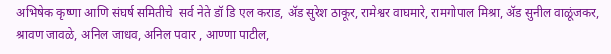अभिषेक कृष्णा आणि संघर्ष समितीचे  सर्व नेते डॉ डि एल कराड, ॲड सुरेश ठाकूर, रामेश्वर वाघमारे, रामगोपाल मिश्रा, ॲड सुनील वाळूंजकर, श्रावण जावळे, अनिल जाधव, अनिल पवार , आण्णा पाटील,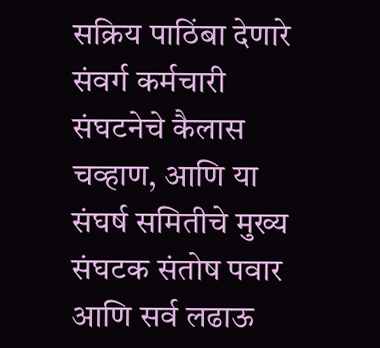सक्रिय पाठिंबा देणारे संवर्ग कर्मचारी संघटनेचे कैलास चव्हाण, आणि या संघर्ष समितीचे मुख्य संघटक संतोष पवार आणि सर्व लढाऊ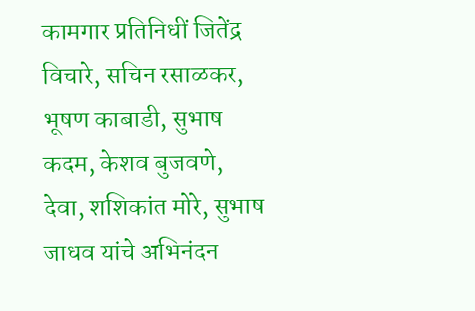कामगार प्रतिनिधीं जितेंद्र विचारे, सचिन रसाळकर, भूषण काबाडी, सुभाष कदम, केशव बुजवणे, देवा, शशिकांत मोरे, सुभाष जाधव यांचे अभिनंदन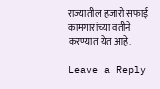राज्यातील हजारो सफाई कामगारांच्या वतीने करण्यात येत आहे.

Leave a Reply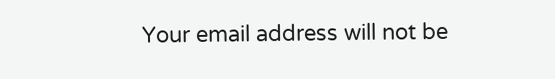Your email address will not be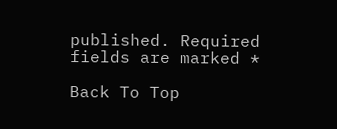published. Required fields are marked *

Back To Top